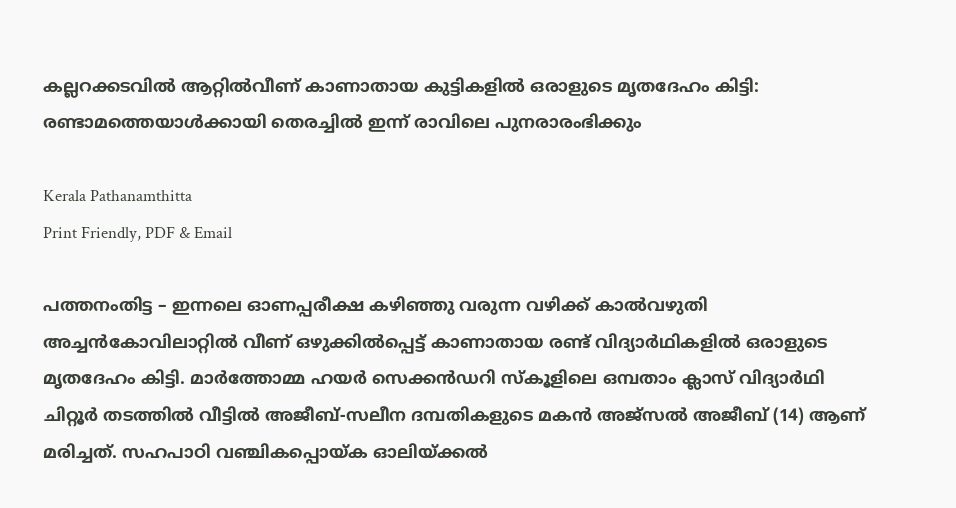കല്ലറക്കടവിൽ ആറ്റിൽവീണ് കാണാതായ കുട്ടികളിൽ ഒരാളുടെ മൃതദേഹം കിട്ടി: രണ്ടാമത്തെയാൾക്കായി തെരച്ചിൽ ഇന്ന് രാവിലെ പുനരാരംഭിക്കും

Kerala Pathanamthitta
Print Friendly, PDF & Email

പത്തനംതിട്ട – ഇന്നലെ ഓണപ്പരീക്ഷ കഴിഞ്ഞു വരുന്ന വഴിക്ക് കാല്‍വഴുതി അച്ചന്‍കോവിലാറ്റില്‍ വീണ് ഒഴുക്കില്‍പ്പെട്ട് കാണാതായ രണ്ട് വിദ്യാര്‍ഥികളില്‍ ഒരാളുടെ മൃതദേഹം കിട്ടി. മാര്‍ത്തോമ്മ ഹയര്‍ സെക്കന്‍ഡറി സ്‌കൂളിലെ ഒമ്പതാം ക്ലാസ് വിദ്യാര്‍ഥി ചിറ്റൂര്‍ തടത്തില്‍ വീട്ടില്‍ അജീബ്-സലീന ദമ്പതികളുടെ മകന്‍ അജ്‌സല്‍ അജീബ് (14) ആണ് മരിച്ചത്. സഹപാഠി വഞ്ചികപ്പൊയ്ക ഓലിയ്ക്കല്‍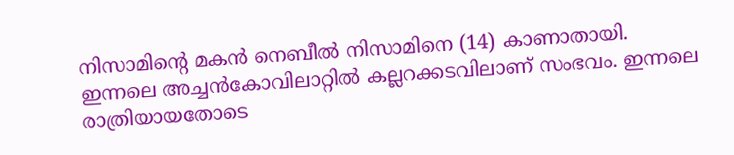നിസാമിന്റെ മകന്‍ നെബീല്‍ നിസാമിനെ (14) കാണാതായി. ഇന്നലെ അച്ചന്‍കോവിലാറ്റില്‍ കല്ലറക്കടവിലാണ് സംഭവം. ഇന്നലെ രാത്രിയായതോടെ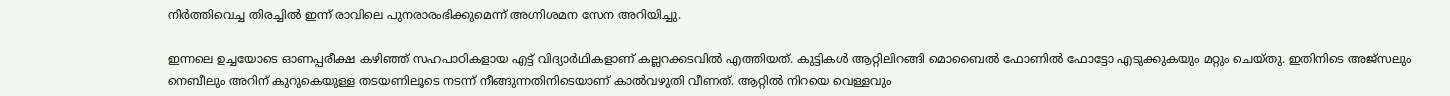നിർത്തിവെച്ച തിരച്ചിൽ ഇന്ന് രാവിലെ പുനരാരംഭിക്കുമെന്ന് അഗ്നിശമന സേന അറിയിച്ചു.

ഇന്നലെ ഉച്ചയോടെ ഓണപ്പരീക്ഷ കഴിഞ്ഞ് സഹപാഠികളായ എട്ട് വിദ്യാര്‍ഥികളാണ് കല്ലറക്കടവില്‍ എത്തിയത്. കുട്ടികള്‍ ആറ്റിലിറങ്ങി മൊബൈല്‍ ഫോണില്‍ ഫോട്ടോ എടുക്കുകയും മറ്റും ചെയ്തു. ഇതിനിടെ അജ്‌സലും നെബീലും അറിന് കുറുകെയുള്ള തടയണിലൂടെ നടന്ന് നീങ്ങുന്നതിനിടെയാണ് കാല്‍വഴുതി വീണത്. ആറ്റില്‍ നിറയെ വെള്ളവും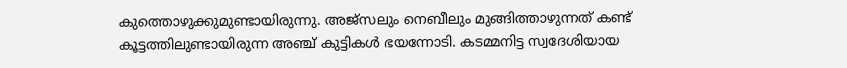കുത്തൊഴുക്കുമുണ്ടായിരുന്നു. അജ്‌സലും നെബീലും മുങ്ങിത്താഴുന്നത് കണ്ട് കൂട്ടത്തിലുണ്ടായിരുന്ന അഞ്ച് കുട്ടികള്‍ ഭയന്നോടി. കടമ്മനിട്ട സ്വദേശിയായ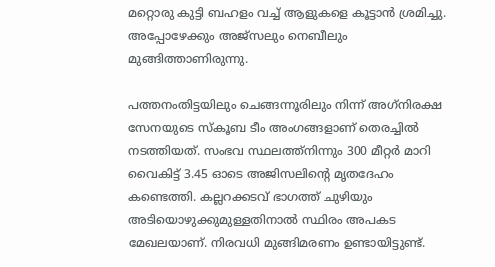മറ്റൊരു കുട്ടി ബഹളം വച്ച് ആളുകളെ കൂട്ടാന്‍ ശ്രമിച്ചു. അപ്പോഴേക്കും അജ്‌സലും നെബീലും മുങ്ങിത്താണിരുന്നു.

പത്തനംതിട്ടയിലും ചെങ്ങന്നൂരിലും നിന്ന് അഗ്‌നിരക്ഷ സേനയുടെ സ്‌കൂബ ടീം അംഗങ്ങളാണ് തെരച്ചില്‍ നടത്തിയത്. സംഭവ സ്ഥലത്ത്‌നിന്നും 300 മീറ്റര്‍ മാറി വൈകിട്ട് 3.45 ഓടെ അജിസലിന്റെ മൃതദേഹം കണ്ടെത്തി. കല്ലറക്കടവ് ഭാഗത്ത് ചുഴിയും അടിയൊഴുക്കുമുള്ളതിനാല്‍ സ്ഥിരം അപകട മേഖലയാണ്. നിരവധി മുങ്ങിമരണം ഉണ്ടായിട്ടുണ്ട്.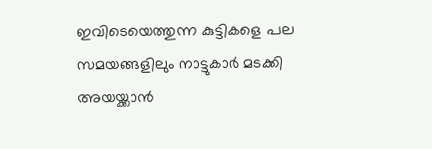ഇവിടെയെത്തുന്ന കുട്ടികളെ പല സമയങ്ങളിലും നാട്ടുകാര്‍ മടക്കി അയയ്ക്കാന്‍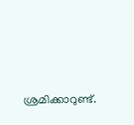ശ്രമിക്കാറുണ്ട്.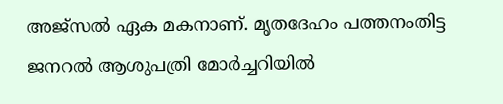അജ്‌സല്‍ ഏക മകനാണ്. മൃതദേഹം പത്തനംതിട്ട ജനറല്‍ ആശുപത്രി മോര്‍ച്ചറിയില്‍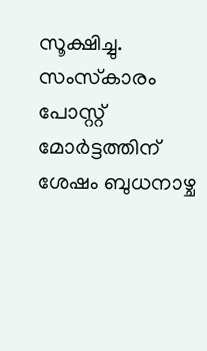സൂക്ഷിച്ചു. സംസ്‌കാരം പോസ്റ്റ് മോര്‍ട്ടത്തിന് ശേഷം ബുധനാഴ്ച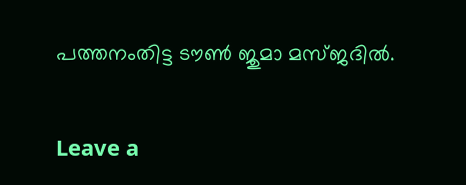പത്തനംതിട്ട ടൗണ്‍ ജുമാ മസ്ജദില്‍.

Leave a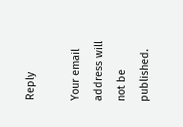Reply

Your email address will not be published.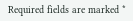Required fields are marked *